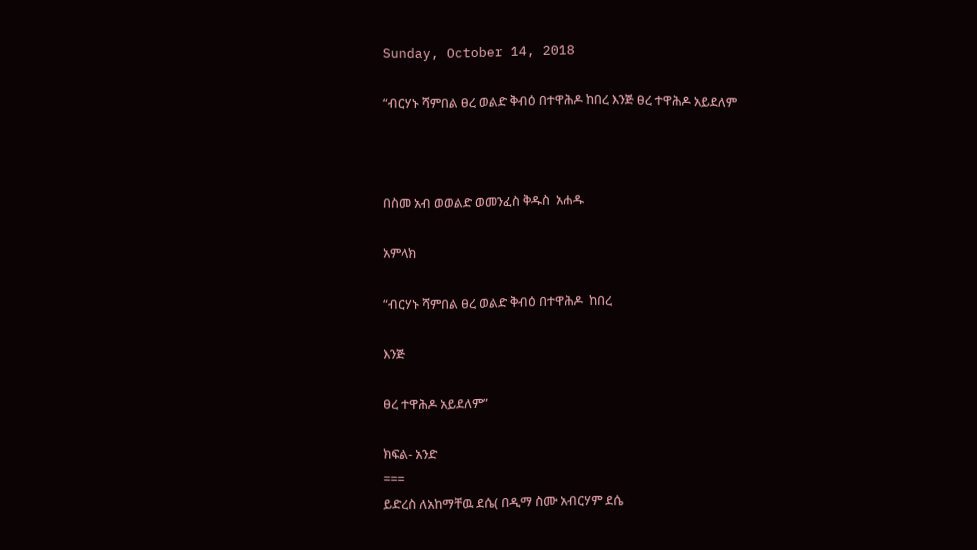Sunday, October 14, 2018

“ብርሃኑ ሻምበል ፀረ ወልድ ቅብዕ በተዋሕዶ ከበረ እንጅ ፀረ ተዋሕዶ አይደለም



በስመ አብ ወወልድ ወመንፈስ ቅዱስ  አሐዱ

አምላክ

“ብርሃኑ ሻምበል ፀረ ወልድ ቅብዕ በተዋሕዶ  ከበረ

እንጅ

ፀረ ተዋሕዶ አይደለም”

ክፍል- አንድ
===
ይድረስ ለአከማቸዉ ደሴ( በዲማ ስሙ አብርሃም ደሴ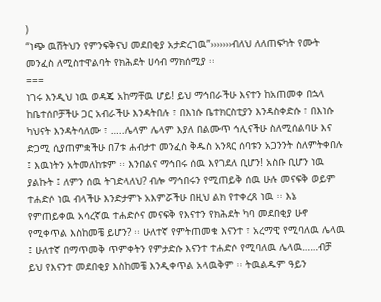)
“ነጭ ዉሸትህን የምንፍቅናህ መደበቂያ አታድረገዉ”›››››››ብለህ ለለጠፍካት የሙት መንፈስ ለሚስተዋልባት የክሕደት ሀሳብ ማክሰሚያ ፡፡
===
ነገሩ እንዲህ ነዉ ወዳጄ አከማቸዉ ሆይ! ይህ ማኅበራችሁ እናተን ከአጠመቀ በኋላ ከቤተሰቦቻችሁ ጋር አብራችሁ እንዳትበሉ ፣ በእነሱ ቤተክርስቲያን እንዳስቀድሱ ፣ በእነሱ ካህናት እንዳትሳለሙ ፣ …..ሌላም ሌላም እያለ በልሙጥ ኅሊናችሁ ስለሚሰልባሁ እና ድጋሚ ሲያጠምቋችሁ በ7ቱ ሐብታተ መንፈስ ቅዱስ አንጻር ሰባቱን አጋንንት ስለምትቀበሉ ፤ እዉነትን አትመለከቱም ፡፡ እንበልና ማኅበሩ ሰዉ እየገደለ ቢሆን! አስቡ ቢሆን ነዉ ያልኩት ፤ ለምን ሰዉ ትገድላለህ? ብሎ ማኅበሩን የሚጠይቅ ሰዉ ሁሉ መናፍቅ ወይም ተሐድሶ ነዉ ብላችሁ እንድታምኑ አእምሯችሁ በዚህ ልክ የተቀረጸ ነዉ ፡፡ እኔ የምጠይቀዉ አሳረኛዉ ተሐድሶና መናፍቅ የእናተን የክሕደት ካባ መደበቂያ ሁኖ የሚቀጥል እስከመቼ ይሆን? ፡፡ ሁለተኛ የምትጠመቁ እናንተ ፣ አረማዊ የሚባለዉ ሌላዉ ፤ ሁለተኛ በማጥመቅ ጥምቀትን የምታድሱ እናንተ ተሐድሶ የሚባለዉ ሌላዉ……ብቻ ይህ የእናንተ መደበቂያ እስከመቼ እንዲቀጥል አላዉቅም ፡፡ ትዉልዱም ዓይን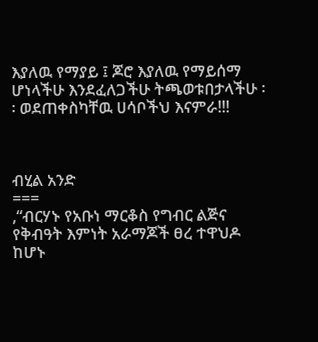እያለዉ የማያይ ፤ ጆሮ እያለዉ የማይሰማ ሆነላችሁ እንደፈለጋችሁ ትጫወቱበታላችሁ ፡፡ ወደጠቀስካቸዉ ሀሳቦችህ እናምራ!!!



ብሂል አንድ
===
,“ብርሃኑ የአቡነ ማርቆስ የግብር ልጅና የቅብዓት እምነት አራማጆች ፀረ ተዋህዶ ከሆኑ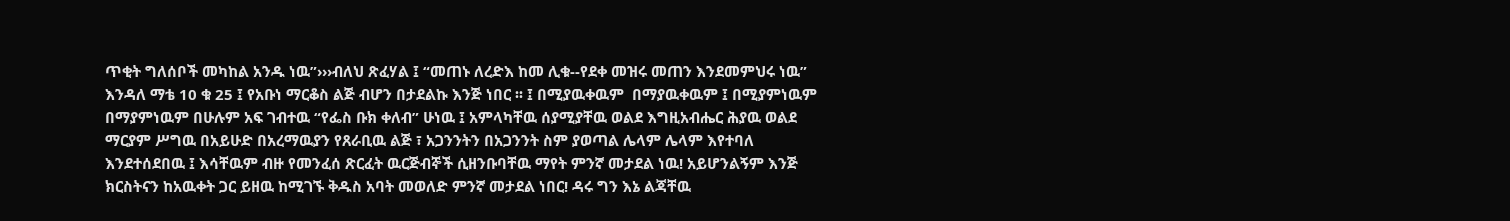ጥቂት ግለሰቦች መካከል አንዱ ነዉ”›››ብለህ ጽፈሃል ፤ “መጠኑ ለረድእ ከመ ሊቁ--የደቀ መዝሩ መጠን እንደመምህሩ ነዉ” እንዳለ ማቴ 10 ቁ 25 ፤ የአቡነ ማርቆስ ልጅ ብሆን በታደልኩ እንጅ ነበር ፡፡ ፤ በሚያዉቀዉም  በማያዉቀዉም ፤ በሚያምነዉም በማያምነዉም በሁሉም አፍ ገብተዉ “የፌስ ቡክ ቀለብ” ሁነዉ ፤ አምላካቸዉ ሰያሚያቸዉ ወልደ እግዚአብሔር ሕያዉ ወልደ ማርያም ሥግዉ በአይሁድ በአረማዉያን የጸራቢዉ ልጅ ፣ አጋንንትን በአጋንንት ስም ያወጣል ሌላም ሌላም እየተባለ እንደተሰደበዉ ፤ እሳቸዉም ብዙ የመንፈሰ ጽርፈት ዉርጅብኞች ሲዘንቡባቸዉ ማየት ምንኛ መታደል ነዉ! አይሆንልኝም እንጅ ክርስትናን ከአዉቀት ጋር ይዘዉ ከሚገኙ ቅዱስ አባት መወለድ ምንኛ መታደል ነበር! ዳሩ ግን እኔ ልጃቸዉ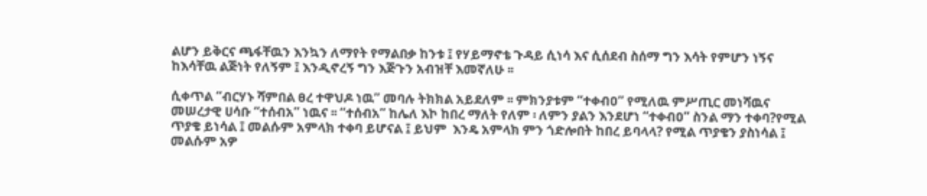ልሆን ይቅርና ጫፋቸዉን እንኳን ለማየት የማልበቃ ከንቱ ፤ የሃይማኖቴ ጉዳይ ሲነሳ እና ሲሰደብ ስሰማ ግን እሳት የምሆን ነኝና ከእሳቸዉ ልጅነት የለኝም ፤ እንዲኖረኝ ግን እጅጉን አብዝቸ እመኛለሁ ፡፡

ሲቀጥል “ብርሃኑ ሻምበል ፀረ ተዋህዶ ነዉ” መባሉ ትክክል አይደለም ፡፡ ምክንያቱም “ተቀብዐ” የሚለዉ ምሥጢር መነሻዉና መሠረታዊ ሀሳቡ “ተሰብአ” ነዉና ፡፡ “ተሰብአ” ከሌለ እኮ ከበረ ማለት የለም ፡ ለምን ያልን እንደሆነ “ተቀብዐ” ስንል ማን ተቀባ?የሚል ጥያቄ ይነሳል ፤ መልሱም አምላክ ተቀባ ይሆናል ፤ ይህም  እንዴ አምላክ ምን ጎድሎበት ከበረ ይባላላ? የሚል ጥያቄን ያስነሳል ፤ መልሱም አዎ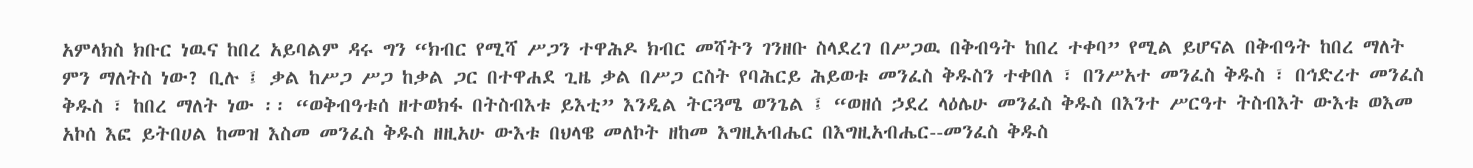አምላክስ ክቡር ነዉና ከበረ አይባልም ዳሩ ግን “ክብር የሚሻ ሥጋን ተዋሕዶ ክብር መሻትን ገንዘቡ ስላደረገ በሥጋዉ በቅብዓት ከበረ ተቀባ” የሚል ይሆናል በቅብዓት ከበረ ማለት ምን ማለትስ ነው? ቢሉ ፤ ቃል ከሥጋ ሥጋ ከቃል ጋር በተዋሐደ ጊዜ ቃል በሥጋ ርስት የባሕርይ ሕይወቱ መንፈስ ቅዱስን ተቀበለ ፣ በንሥአተ መንፈስ ቅዱስ ፣ በኅድረተ መንፈስ ቅዱስ ፣ ከበረ ማለት ነው ፡፡ “ወቅብዓቱሰ ዘተወክፋ በትስብእቱ ይእቲ” እንዲል ትርጓሜ ወንጌል ፤ “ወዘሰ ኃደረ ላዕሌሁ መንፈስ ቅዱስ በእንተ ሥርዓተ ትስብእት ውእቱ ወእመ አኮሰ እፎ ይትበሀል ከመዝ እስመ መንፈስ ቅዱስ ዘዚአሁ ውእቱ በህላዌ መለኮት ዘከመ እግዚአብሔር በእግዚአብሔር--መንፈስ ቅዱስ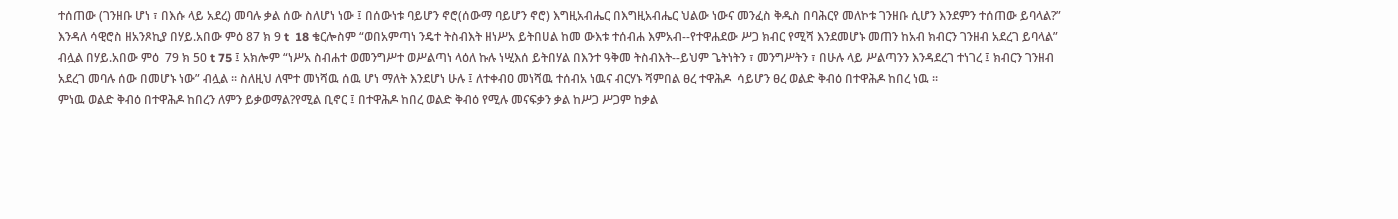ተሰጠው (ገንዘቡ ሆነ ፣ በእሱ ላይ አደረ) መባሉ ቃል ሰው ስለሆነ ነው ፤ በሰውነቱ ባይሆን ኖሮ(ሰውማ ባይሆን ኖሮ) እግዚአብሔር በእግዚአብሔር ህልው ነውና መንፈስ ቅዱስ በባሕርየ መለኮቱ ገንዘቡ ሲሆን እንደምን ተሰጠው ይባላል?” እንዳለ ሳዊሮስ ዘአንጾኪያ በሃይ.አበው ምዕ 87 ክ 9 t  18 ቄርሎስም “ወበአምጣነ ንዴተ ትስብእት ዘነሥአ ይትበሀል ከመ ውእቱ ተሰብሐ እምአብ--የተዋሐደው ሥጋ ክብር የሚሻ እንደመሆኑ መጠን ከአብ ክብርን ገንዘብ አደረገ ይባላል” ብሏል በሃይ.አበው ምዕ  79 ክ 50 t 75 ፤ አክሎም “ነሥአ ስብሐተ ወመንግሥተ ወሥልጣነ ላዕለ ኩሉ ነሢእሰ ይትበሃል በእንተ ዓቅመ ትስብእት--ይህም ጌትነትን ፣ መንግሥትን ፣ በሁሉ ላይ ሥልጣንን እንዳደረገ ተነገረ ፤ ክብርን ገንዘብ አደረገ መባሉ ሰው በመሆኑ ነው” ብሏል ፡፡ ስለዚህ ለሞተ መነሻዉ ሰዉ ሆነ ማለት እንደሆነ ሁሉ ፤ ለተቀብዐ መነሻዉ ተሰብአ ነዉና ብርሃኑ ሻምበል ፀረ ተዋሕዶ  ሳይሆን ፀረ ወልድ ቅብዕ በተዋሕዶ ከበረ ነዉ ፡፡
ምነዉ ወልድ ቅብዕ በተዋሕዶ ከበረን ለምን ይቃወማል?የሚል ቢኖር ፤ በተዋሕዶ ከበረ ወልድ ቅብዕ የሚሉ መናፍቃን ቃል ከሥጋ ሥጋም ከቃል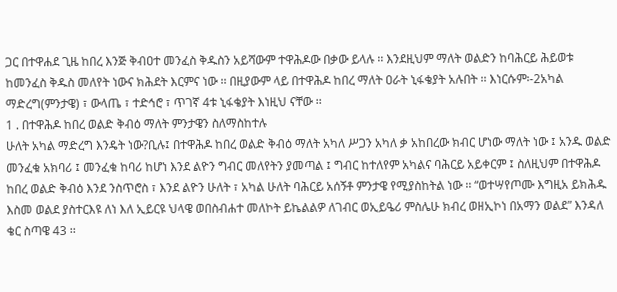ጋር በተዋሐደ ጊዜ ከበረ እንጅ ቅብዐተ መንፈስ ቅዱስን አይሻውም ተዋሕዶው በቃው ይላሉ ፡፡ እንደዚህም ማለት ወልድን ከባሕርይ ሕይወቱ ከመንፈስ ቅዱስ መለየት ነውና ክሕደት እርምና ነው ፡፡ በዚያውም ላይ በተዋሕዶ ከበረ ማለት ዐራት ኒፋቄያት አሉበት ፡፡ እነርሱም፡-2አካል ማድረግ(ምንታዌ) ፣ ውላጤ ፣ ተድኅሮ ፣ ጥገኛ 4ቱ ኒፋቄያት እነዚህ ናቸው ፡፡
1 . በተዋሕዶ ከበረ ወልድ ቅብዕ ማለት ምንታዌን ስለማስከተሉ
ሁለት አካል ማድረግ እንዴት ነው?ቢሉ፤ በተዋሕዶ ከበረ ወልድ ቅብዕ ማለት አካለ ሥጋን አካለ ቃ አከበረው ክብር ሆነው ማለት ነው ፤ አንዱ ወልድ መንፈቁ አክባሪ ፤ መንፈቁ ከባሪ ከሆነ እንደ ልዮን ግብር መለየትን ያመጣል ፤ ግብር ከተለየም አካልና ባሕርይ አይቀርም ፤ ስለዚህም በተዋሕዶ ከበረ ወልድ ቅብዕ እንደ ንስጥሮስ ፣ እንደ ልዮን ሁለት ፣ አካል ሁለት ባሕርይ አሰኝቶ ምንታዌ የሚያስከትል ነው ፡፡ “ወተሣየጦሙ እግዚአ ይክሕዱ እስመ ወልደ ያስተርእዩ ለነ እለ ኢይርዩ ህላዌ ወበስብሐተ መለኮት ይኬልልዎ ለገብር ወኢይዔሪ ምስሌሁ ክብረ ወዘኢኮነ በአማን ወልደ” እንዳለ ቄር ስጣዌ 43 ፡፡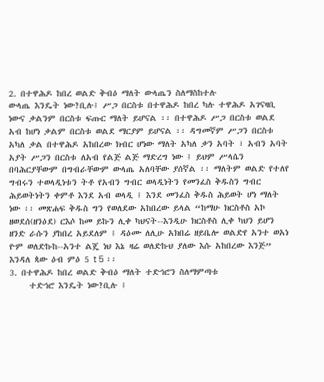2. በተዋሕዶ ከበረ ወልድ ቅብዕ ማለት ውላጤን ስለማስከተሉ
ውላጤ እንዴት ነው?ቢሉ፤ ሥጋ በርስቱ በተዋሕዶ ከበረ ካሉ ተዋሕዶ አገናዛቢ ነውና ቃልንም በርስቱ ፍጡር ማለት ይሆናል ፡፡ በተዋሕዶ ሥጋ በርስቱ ወልደ አብ ከሆነ ቃልም በርስቱ ወልደ ማርያም ይሆናል ፡፡ ዳግመኛም ሥጋን በርስቱ አካለ ቃል በተዋሕዶ አከበረው ክብር ሆነው ማለት አካለ ቃን አባት ፣ አብን አባት አያት ሥጋን በርስቱ ለአብ የልጅ ልጅ ማድረግ ነው ፤ ይህም ሥላሴን በባሕርያቸውም በግብራቸውም ውላጤ አለባቸው ያሰኛል ፡፡ ማለትም ወልድ የተለየ ግብሩን ተወላዲነቱን ትቶ የአብን ግብር ወላዲነትን የመንፈስ ቅዱስን ግብር ሕይወትነትን ቀምቶ እንደ አብ ወላዲ ፤ እንደ መንፈስ ቅዱስ ሕይወት ሆነ ማለት ነው ፡፡ መጽሐፍ ቅዱስ ግን የወለደው አከበረው ይላል “ከማሁ ክርስቶስ አኮ ዘወደሰ(ዘንዕደ) ርእሶ ከመ ይኩን ሊቀ ካህናት--እንዲሁ ክርስቶስ ሊቀ ካህን ይሆን ዘንድ ራሱን ያከበረ አይደለም ፤ ዳዕሙ ለሊሁ አክበሬ ዘይቤሎ ወልድየ አንተ ወአነ ዮም ወለድኩከ--አንተ ልጄ ነህ እኔ ዛሬ ወለድኩህ ያለው እሱ አከበረው እንጅ” እንዳለ ጳው ዕብ ምዕ 5 t 5 ፡፡
3. በተዋሕዶ ከበረ ወልድ ቅብዕ ማለት ተድኅሮን ስለማምጣቱ
     ተድኅሮ እንዴት ነው?ቢሉ ፤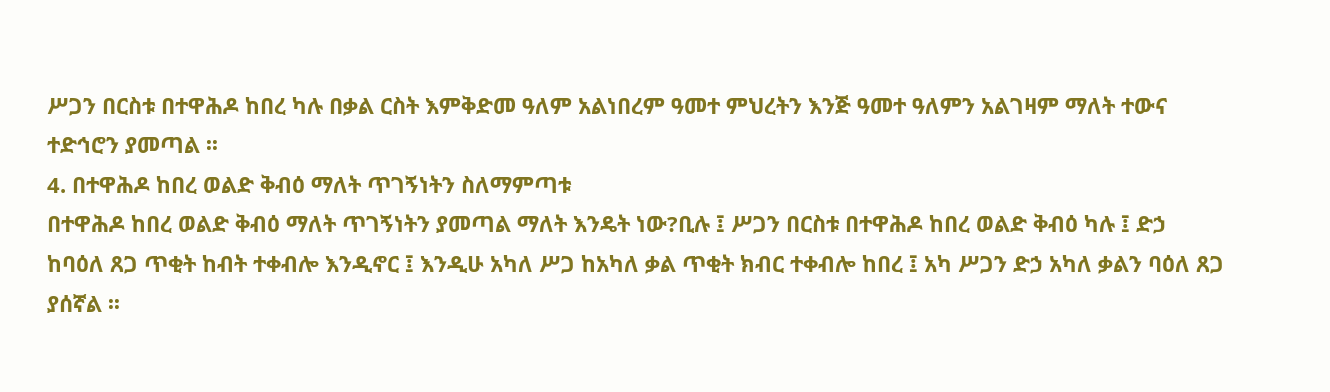ሥጋን በርስቱ በተዋሕዶ ከበረ ካሉ በቃል ርስት እምቅድመ ዓለም አልነበረም ዓመተ ምህረትን እንጅ ዓመተ ዓለምን አልገዛም ማለት ተውና ተድኅሮን ያመጣል ፡፡
4. በተዋሕዶ ከበረ ወልድ ቅብዕ ማለት ጥገኝነትን ስለማምጣቱ
በተዋሕዶ ከበረ ወልድ ቅብዕ ማለት ጥገኝነትን ያመጣል ማለት እንዴት ነው?ቢሉ ፤ ሥጋን በርስቱ በተዋሕዶ ከበረ ወልድ ቅብዕ ካሉ ፤ ድኃ ከባዕለ ጸጋ ጥቂት ከብት ተቀብሎ እንዲኖር ፤ እንዲሁ አካለ ሥጋ ከአካለ ቃል ጥቂት ክብር ተቀብሎ ከበረ ፤ አካ ሥጋን ድኃ አካለ ቃልን ባዕለ ጸጋ ያሰኛል ፡፡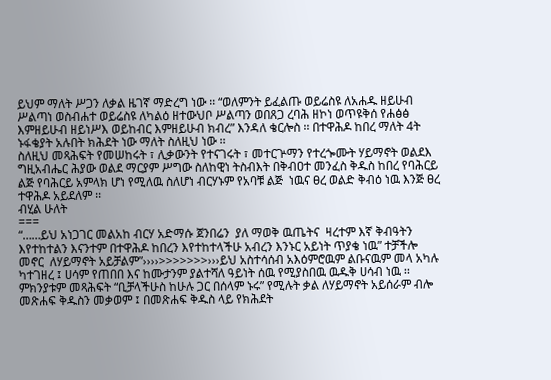ይህም ማለት ሥጋን ለቃል ዜገኛ ማድረግ ነው ፡፡ “ወለምንት ይፈልጡ ወይሬስዩ ለአሐዱ ዘይሁብ ሥልጣነ ወስብሐተ ወይሬስዩ ለካልዕ ዘተውህቦ ሥልጣን ወበጸጋ ረባሕ ዘኮነ ወጥዩቅሰ የሐፅፅ እምዘይሁብ ዘይነሥእ ወይከብር እምዘይሁብ ክብረ” እንዳለ ቄርሎስ ፡፡ በተዋሕዶ ከበረ ማለት 4ት ኑፋቄያት አሉበት ክሕደት ነው ማለት ስለዚህ ነው ፡፡
ስለዚህ መጻሕፍት የመሠከሩት ፣ ሊቃውንት የተናገሩት ፣ መተርጕማን የተረጐሙት ሃይማኖት ወልደእ ግዚአብሔር ሕያው ወልደ ማርያም ሥግው ስለከዊነ ትስብእት በቅብዐተ መንፈስ ቅዱስ ከበረ የባሕርይ ልጅ የባሕርይ አምላክ ሆነ የሚለዉ ስለሆነ ብርሃኑም የአባቹ ልጅ  ነዉና ፀረ ወልድ ቅብዕ ነዉ እንጅ ፀረ ተዋሕዶ አይደለም ፡፡
ብሂል ሁለት
===
“……ይህ አነጋገር መልአከ ብርሃ አድማሱ ጀንበሬን  ያለ ማወቅ ዉጤትና  ዛረተም እኛ ቅብዓትን እየተከተልን እናንተም በተዋሕዶ ከበረን እየተከተላችሁ አብረን እንኑር አይነት ጥያቄ ነዉ” ተቻችሎ መኖር  ለሃይማኖት አይቻልም”››››>>>>>>>›››ይህ አስተሳሰብ አእዕምሮዉም ልቡናዉም መላ አካሉ ካተገዘረ ፤ ሀሳም የጠበበ እና ከሙታንም ያልተሻለ ዓይነት ሰዉ የሚያስበዉ ዉዱቅ ሀሳብ ነዉ ፡፡ ምክንያቱም መጻሕፍት “ቢቻላችሁስ ከሁሉ ጋር በሰላም ኑሩ” የሚሉት ቃል ለሃይማኖት አይሰራም ብሎ መጽሐፍ ቅዱስን መቃወም ፤ በመጽሐፍ ቅዱስ ላይ የክሕደት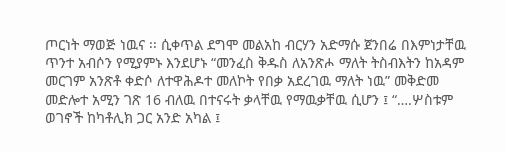ጦርነት ማወጅ ነዉና ፡፡ ሲቀጥል ደግሞ መልአከ ብርሃን አድማሱ ጀንበሬ በእምነታቸዉ ጥንተ አብሶን የሚያምኑ እንደሆኑ “መንፈስ ቅዱስ ለአንጽሖ ማለት ትስብእትን ከአዳም መርገም አንጽቶ ቀድሶ ለተዋሕዶተ መለኮት የበቃ አደረገዉ ማለት ነዉ” መቅድመ መድሎተ አሚን ገጽ 16 ብለዉ በተናሩት ቃላቸዉ የማዉቃቸዉ ሲሆን ፤ “….ሦስቱም ወገኖች ከካቶሊክ ጋር አንድ አካል ፤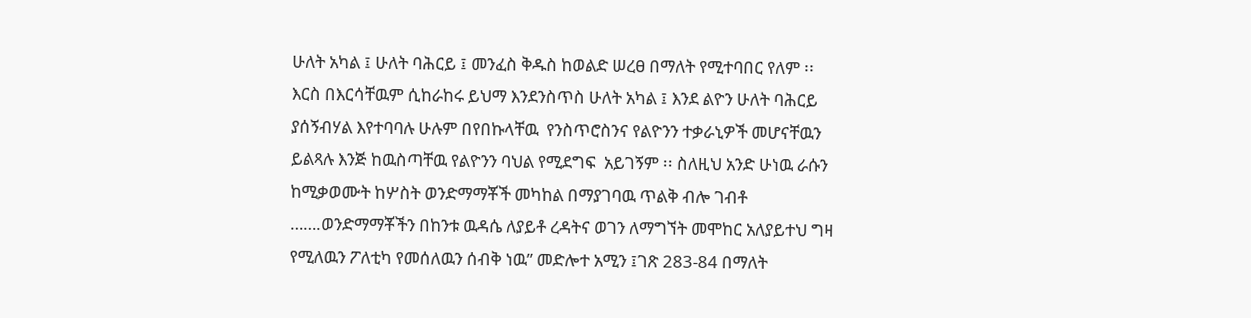ሁለት አካል ፤ ሁለት ባሕርይ ፤ መንፈስ ቅዱስ ከወልድ ሠረፀ በማለት የሚተባበር የለም ፡፡ እርስ በእርሳቸዉም ሲከራከሩ ይህማ እንደንስጥስ ሁለት አካል ፤ እንደ ልዮን ሁለት ባሕርይ ያሰኝብሃል እየተባባሉ ሁሉም በየበኩላቸዉ  የንስጥሮስንና የልዮንን ተቃራኒዎች መሆናቸዉን ይልጻሉ እንጅ ከዉስጣቸዉ የልዮንን ባህል የሚደግፍ  አይገኝም ፡፡ ስለዚህ አንድ ሁነዉ ራሱን ከሚቃወሙት ከሦስት ወንድማማቾች መካከል በማያገባዉ ጥልቅ ብሎ ገብቶ …….ወንድማማቾችን በከንቱ ዉዳሴ ለያይቶ ረዳትና ወገን ለማግኘት መሞከር አለያይተህ ግዛ የሚለዉን ፖለቲካ የመሰለዉን ሰብቅ ነዉ” መድሎተ አሚን ፤ገጽ 283-84 በማለት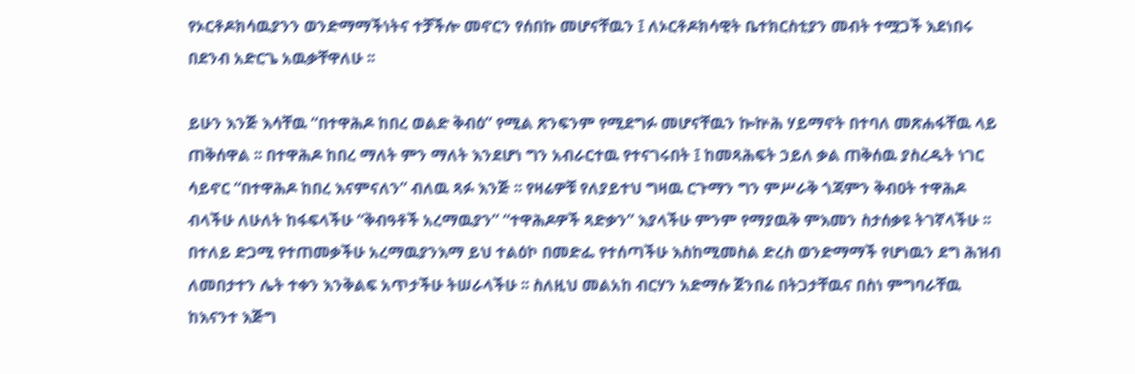የኦርቶዶክሳዉያንን ወንድማማችነትና ተቻችሎ መኖርን የሰበኩ መሆናቸዉን ፤ ለኦርቶዶክሳዊት ቤተክርስቲያን መብት ተሟጋች እደነበሩ በደንብ አድርጌ አዉቃቸዋለሁ ፡፡

ይሁን እንጅ እሳቸዉ “በተዋሕዶ ከበረ ወልድ ቅብዕ” የሚል ጽንፍንም የሚደግፉ መሆናቸዉን ኰኵሕ ሃይማኖት በተባለ መጽሐፋቸዉ ላይ ጠቅሰዋል ፡፡ በተዋሕዶ ከበረ ማለት ምን ማለት እንደሆነ ግን አብራርተዉ የተናገሩበት ፤ ከመጻሕፍት ኃይለ ቃል ጠቅሰዉ ያስረዱት ነገር ሳይኖር “በተዋሕዶ ከበረ እናምናለን” ብለዉ ጻፉ እንጅ ፡፡ የዛሬዎቹ የለያይተህ ግዛዉ ርጉማን ግን ምሥራቅ ጎጃምን ቅብዐት ተዋሕዶ ብላችሁ ለሁለት ከፋፍላችሁ “ቅብዓቶች አረማዉያን” “ተዋሕዶዎች ጻድቃን” እያላችሁ ምንም የማያዉቅ ምእመን ስታሰቃዩ ትገኛላችሁ ፡፡ በተለይ ድጋሚ የተጠመቃችሁ አረማዉያንእማ ይህ ተልዕኮ በመድፌ የተሰጣችሁ እስከሚመስል ድረስ ወንድማማች የሆነዉን ደግ ሕዝብ ለመበታተን ሌት ተቀን እንቅልፍ አጥታችሁ ትሠራላችሁ ፡፡ ስለዚህ መልአከ ብርሃን አድማሱ ጀንበሬ በትጋታቸዉና በስነ ምግባራቸዉ ከእናንተ እጅግ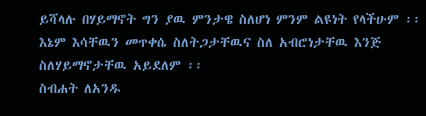ይሻላሉ በሃይማኖት ግን ያዉ ምንታዌ ስለሆነ ምንም ልዩነት የላችሁም ፡፡ እኔም እሳቸዉን መጥቀሴ ስለትጋታቸዉና ስለ አብሮነታቸዉ እንጅ ስለሃይማኖታቸዉ አይደለም ፡፡
ስብሐት ለአንዱ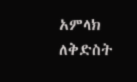አምላክ
ለቅድስት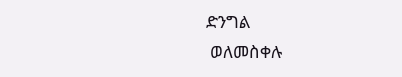ድንግል
 ወለመስቀሉ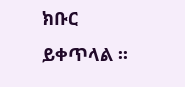ክቡር
ይቀጥላል ፡፡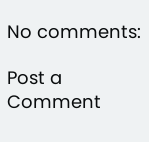No comments:

Post a Comment